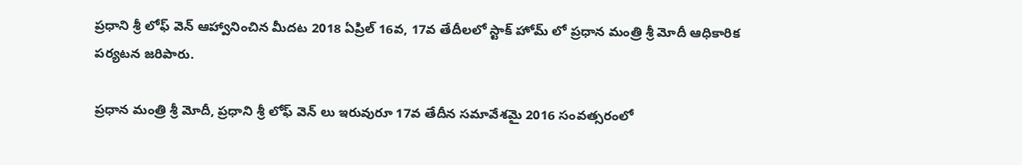ప్రధాని శ్రీ లోఫ్ వెన్ ఆహ్వానించిన మీదట 2018 ఏప్రిల్ 16వ, 17వ తేదీలలో స్టాక్ హోమ్ లో ప్రధాన మంత్రి శ్రీ మోదీ ఆధికారిక పర్యటన జరిపారు.

ప్రధాన మంత్రి శ్రీ మోదీ, ప్రధాని శ్రీ లోఫ్ వెన్ లు ఇరువురూ 17వ తేదీన సమావేశమై 2016 సంవత్సరంలో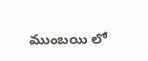ముంబయి లో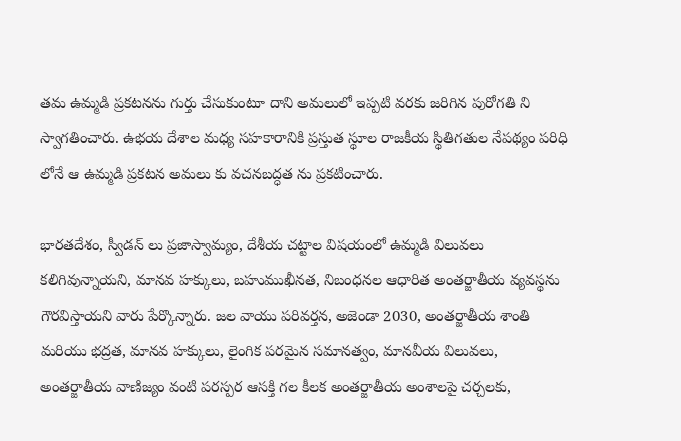తమ ఉమ్మడి ప్రకటనను గుర్తు చేసుకుంటూ దాని అమలులో ఇప్పటి వరకు జరిగిన పురోగతి ని స్వాగతించారు. ఉభయ దేశాల మధ్య సహకారానికి ప్రస్తుత స్థూల రాజకీయ స్థితిగతుల నేపథ్యం పరిధి లోనే ఆ ఉమ్మడి ప్రకటన అమలు కు వచనబద్ధత ను ప్రకటించారు.

భారతదేశం, స్వీడన్ లు ప్రజాస్వామ్యం, దేశీయ చట్టాల విషయంలో ఉమ్మడి విలువలు కలిగివున్నాయని, మానవ హక్కులు, బహుముఖీనత, నిబంధనల ఆధారిత అంతర్జాతీయ వ్యవస్థను గౌరవిస్తాయని వారు పేర్కొన్నారు. జల వాయు పరివర్తన, అజెండా 2030, అంతర్జాతీయ శాంతి మరియు భద్రత, మానవ హక్కులు, లైంగిక పరమైన సమానత్వం, మానవీయ విలువలు, అంతర్జాతీయ వాణిజ్యం వంటి పరస్పర ఆసక్తి గల కీలక అంతర్జాతీయ అంశాలపై చర్చలకు,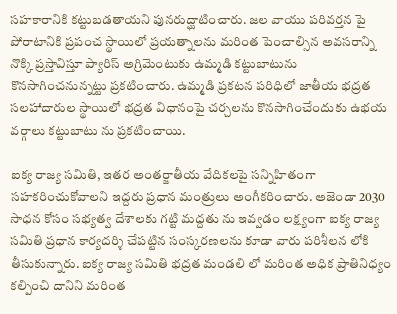సహకారానికి కట్టుబడతాయని పునరుద్ఘాటించారు. జల వాయు పరివర్తన పై పోరాటానికి ప్రపంచ స్థాయిలో ప్రయత్నాలను మరింత పెంచాల్సిన అవసరాన్ని నొక్కి ప్రస్తావిస్తూ ప్యారిస్ అగ్రిమెంటుకు ఉమ్మడి కట్టుబాటును కొనసాగించనున్నట్టు ప్రకటించారు. ఉమ్మడి ప్రకటన పరిధిలో జాతీయ భద్రత సలహాదారుల స్థాయిలో భద్రత విధానంపై చర్చలను కొనసాగించేందుకు ఉభయ వర్గాలు కట్టుబాటు ను ప్రకటించాయి.

ఐక్య రాజ్య సమితి, ఇతర అంతర్జాతీయ వేదికలపై సన్నిహితంగా సహకరించుకోవాలని ఇద్దరు ప్రధాన మంత్రులు అంగీకరించారు. అజెండా 2030 సాధన కోసం సభ్యత్వ దేశాలకు గట్టి మద్దతు ను ఇవ్వడం లక్ష్యంగా ఐక్య రాజ్య సమితి ప్రధాన కార్యదర్శి చేపట్టిన సంస్కరణలను కూడా వారు పరిశీలన లోకి తీసుకున్నారు. ఐక్య రాజ్య సమితి భద్రత మండలి లో మరింత అధిక ప్రాతినిధ్యం కల్పించి దానిని మరింత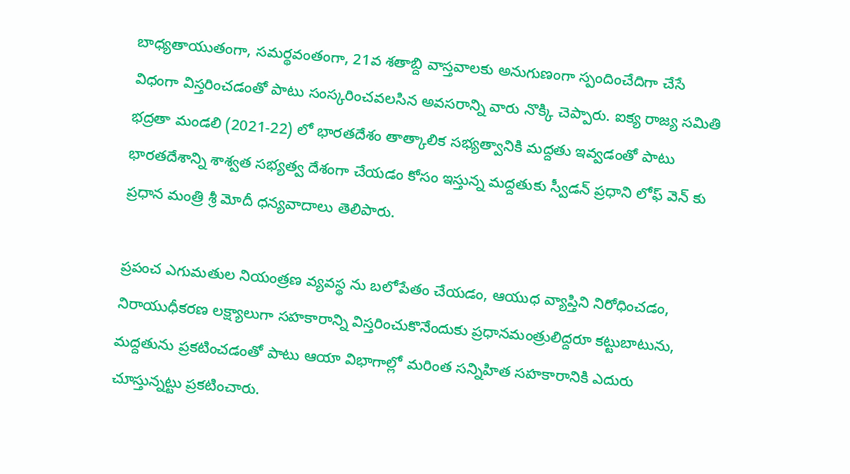బాధ్యతాయుతంగా, సమర్థవంతంగా, 21వ శతాబ్ది వాస్తవాలకు అనుగుణంగా స్పందించేదిగా చేసే విధంగా విస్తరించడంతో పాటు సంస్కరించవలసిన అవసరాన్ని వారు నొక్కి చెప్పారు. ఐక్య రాజ్య సమితి భద్రతా మండలి (2021-22) లో భారతదేశం తాత్కాలిక సభ్యత్వానికి మద్దతు ఇవ్వడంతో పాటు భారతదేశాన్ని శాశ్వత సభ్యత్వ దేశంగా చేయడం కోసం ఇస్తున్న మద్దతుకు స్వీడన్ ప్రధాని లోఫ్ వెన్ కు ప్రధాన మంత్రి శ్రీ మోదీ ధన్యవాదాలు తెలిపారు.

ప్రపంచ ఎగుమతుల నియంత్రణ వ్యవస్థ ను బలోపేతం చేయడం, ఆయుధ వ్యాప్తిని నిరోధించడం, నిరాయుధీకరణ లక్ష్యాలుగా సహకారాన్ని విస్తరించుకొనేందుకు ప్రధానమంత్రులిద్దరూ కట్టుబాటును, మద్దతును ప్రకటించడంతో పాటు ఆయా విభాగాల్లో మరింత సన్నిహిత సహకారానికి ఎదురు చూస్తున్నట్టు ప్రకటించారు.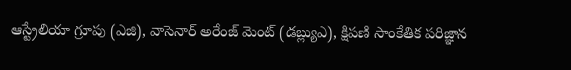ఆస్ట్రేలియా గ్రూపు (ఎజి), వాసెనార్ అరేంజ్ మెంట్ (డబ్ల్యుఎ), క్షిపణి సాంకేతిక పరిజ్ఞాన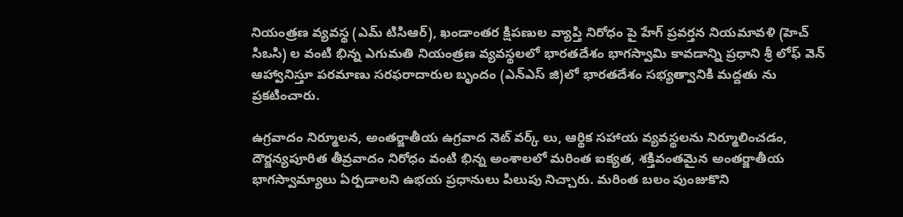నియంత్రణ వ్యవస్థ (ఎమ్ టిసిఆర్), ఖండాంతర క్షిపణుల వ్యాప్తి నిరోధం పై హేగ్ ప్రవర్తన నియమావళి (హెచ్ సిఒసి) ల వంటి భిన్న ఎగుమతి నియంత్రణ వ్యవస్థలలో భారతదేశం భాగస్వామి కావడాన్ని ప్రధాని శ్రీ లోఫ్ వెన్ ఆహ్వానిస్తూ పరమాణు సరఫరాదారుల బృందం (ఎన్ఎస్ జి)లో భారతదేశం సభ్యత్వానికి మద్దతు ను ప్రకటించారు.

ఉగ్రవాదం నిర్మూలన, అంతర్జాతీయ ఉగ్రవాద నెట్ వర్క్ లు, ఆర్థిక సహాయ వ్యవస్థలను నిర్మూలించడం, దౌర్జన్యపూరిత తీవ్రవాదం నిరోధం వంటి భిన్న అంశాలలో మరింత ఐక్యత, శక్తివంతమైన అంతర్జాతీయ భాగస్వామ్యాలు ఏర్పడాలని ఉభయ ప్రధానులు పిలుపు నిచ్చారు. మరింత బలం పుంజుకొని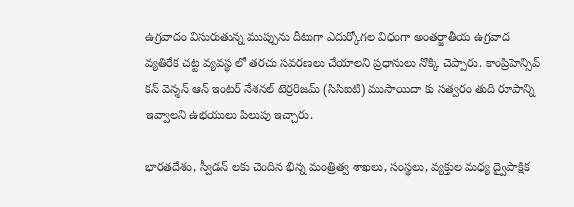ఉగ్రవాదం విసురుతున్న ముప్పును దీటుగా ఎదుర్కోగల విధంగా అంతర్జాతీయ ఉగ్రవాద వ్యతిరేక చట్ట వ్యవస్థ లో తరచు సవరణలు చేయాలని ప్రధానులు నొక్కి చెప్పారు. కాంప్రిహెన్సివ్ కన్ వెన్శన్ ఆన్ ఇంటర్ నేశనల్ టెర్రరిజమ్ (సిసిఐటి) ముసాయిదా కు సత్వరం తుది రూపాన్ని ఇవ్వాలని ఉభయులు పిలుపు ఇచ్చారు.

భారతదేశం, స్వీడన్ లకు చెందిన భిన్న మంత్రిత్వ శాఖలు, సంస్థలు, వ్యక్తుల మధ్య ద్వైపాక్షిక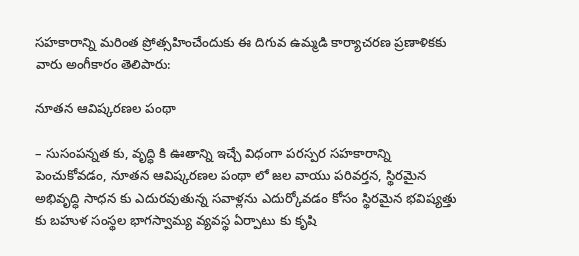సహకారాన్ని మరింత ప్రోత్సహించేందుకు ఈ దిగువ ఉమ్మడి కార్యాచరణ ప్రణాళికకు వారు అంగీకారం తెలిపారు:

నూతన ఆవిష్కరణల పంథా

– సుసంపన్నత కు, వృద్ధి కి ఊతాన్ని ఇచ్చే విధంగా పరస్పర సహకారాన్ని పెంచుకోవడం, నూతన ఆవిష్కరణల పంథా లో జల వాయు పరివర్తన, స్థిరమైన అభివృద్ధి సాధన కు ఎదురవుతున్న సవాళ్లను ఎదుర్కోవడం కోసం స్థిరమైన భవిష్యత్తు కు బహుళ సంస్థల భాగస్వామ్య వ్యవస్థ ఏర్పాటు కు కృషి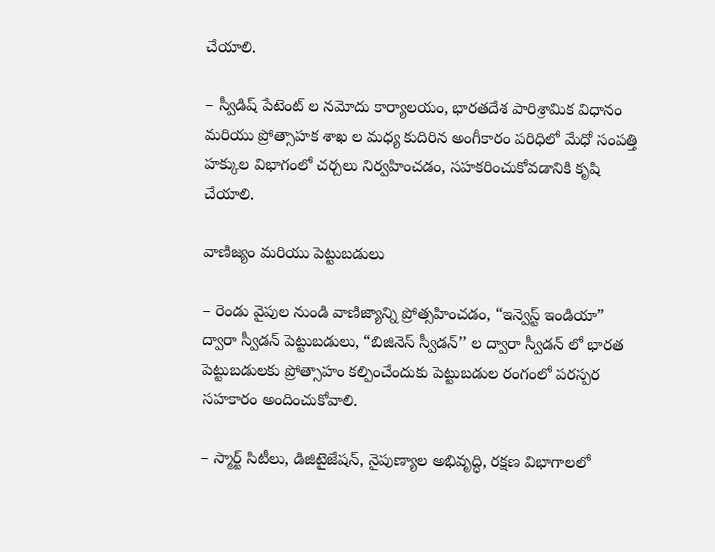చేయాలి.

– స్వీడిష్ పేటెంట్ ల నమోదు కార్యాలయం, భారతదేశ పారిశ్రామిక విధానం మరియు ప్రోత్సాహక శాఖ ల మధ్య కుదిరిన అంగీకారం పరిధిలో మేధో సంపత్తి హక్కుల విభాగంలో చర్చలు నిర్వహించడం, సహకరించుకోవడానికి కృషి చేయాలి.

వాణిజ్యం మరియు పెట్టుబడులు

– రెండు వైపుల నుండి వాణిజ్యాన్ని ప్రోత్సహించడం, “ఇన్వెస్ట్ ఇండియా” ద్వారా స్వీడన్ పెట్టుబడులు, “బిజినెస్ స్వీడన్’’ ల ద్వారా స్వీడన్ లో భారత పెట్టుబడులకు ప్రోత్సాహం కల్పించేందుకు పెట్టుబడుల రంగంలో పరస్పర సహకారం అందించుకోవాలి.

– స్మార్ట్ సిటీలు, డిజిటైజేషన్, నైపుణ్యాల అభివృద్ధి, రక్షణ విభాగాలలో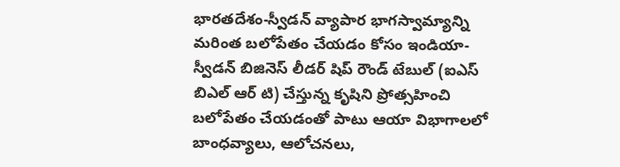భారతదేశం-స్వీడన్ వ్యాపార భాగస్వామ్యాన్ని మరింత బలోపేతం చేయడం కోసం ఇండియా-స్వీడన్ బిజినెస్ లీడర్ షిప్ రౌండ్ టేబుల్ (ఐఎస్ బిఎల్ ఆర్ టి) చేస్తున్న కృషిని ప్రోత్సహించి బలోపేతం చేయడంతో పాటు ఆయా విభాగాలలో బాంధవ్యాలు, ఆలోచనలు,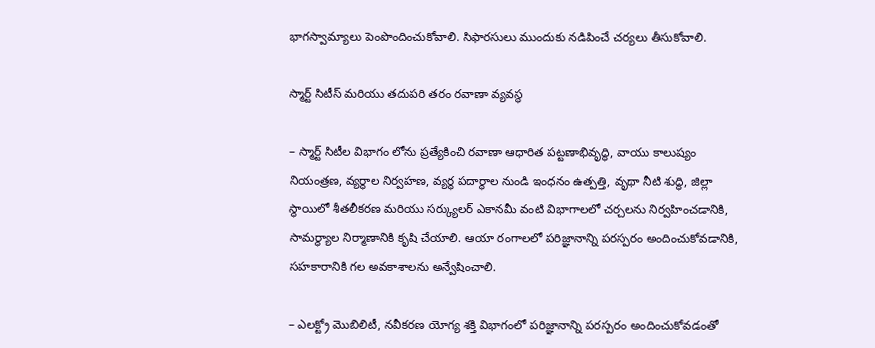భాగస్వామ్యాలు పెంపొందించుకోవాలి. సిఫారసులు ముందుకు నడిపించే చర్యలు తీసుకోవాలి.

స్మార్ట్ సిటీస్ మరియు తదుపరి తరం రవాణా వ్యవస్థ

– స్మార్ట్ సిటీల విభాగం లోను ప్రత్యేకించి రవాణా ఆధారిత పట్టణాభివృద్ధి, వాయు కాలుష్యం నియంత్రణ, వ్యర్థాల నిర్వహణ, వ్యర్థ పదార్థాల నుండి ఇంధనం ఉత్పత్తి, వృథా నీటి శుద్ధి, జిల్లా స్థాయిలో శీతలీకరణ మరియు సర్క్యులర్ ఎకానమీ వంటి విభాగాలలో చర్చలను నిర్వహించడానికి, సామర్థ్యాల నిర్మాణానికి కృషి చేయాలి. ఆయా రంగాలలో పరిజ్ఞానాన్ని పరస్పరం అందించుకోవడానికి, సహకారానికి గల అవకాశాలను అన్వేషించాలి.

– ఎలక్ట్రో మొబిలిటీ, నవీకరణ యోగ్య శక్తి విభాగంలో పరిజ్ఞానాన్ని పరస్పరం అందించుకోవడంతో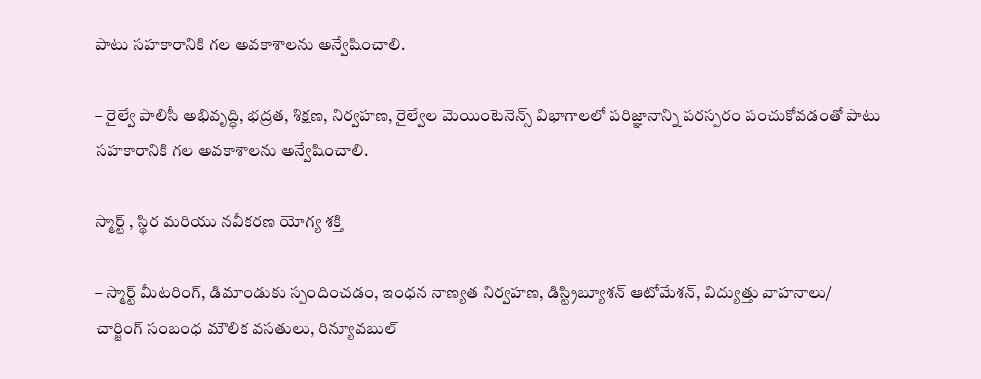పాటు సహకారానికి గల అవకాశాలను అన్వేషించాలి.

– రైల్వే పాలిసీ అభివృద్ధి, భద్రత, శిక్షణ, నిర్వహణ, రైల్వేల మెయింటెనెన్స్ విభాగాలలో పరిజ్ఞానాన్ని పరస్పరం పంచుకోవడంతో పాటు సహకారానికి గల అవకాశాలను అన్వేషించాలి.

స్మార్ట్ , స్థిర మరియు నవీకరణ యోగ్య శక్తి

– స్మార్ట్ మీటరింగ్, డిమాండుకు స్పందించడం, ఇంధన నాణ్యత నిర్వహణ, డిస్ట్రిబ్యూశన్ ఆటోమేశన్, విద్యుత్తు వాహనాలు/ చార్జింగ్ సంబంధ మౌలిక వసతులు, రిన్యూవబుల్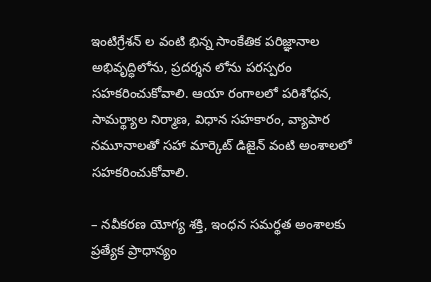ఇంటిగ్రేశన్ ల వంటి భిన్న సాంకేతిక పరిజ్ఞానాల అభివృద్ధిలోను, ప్రదర్శన లోను పరస్పరం సహకరించుకోవాలి. ఆయా రంగాలలో పరిశోధన, సామర్థ్యాల నిర్మాణ, విధాన సహకారం, వ్యాపార నమూనాలతో సహా మార్కెట్ డిజైన్ వంటి అంశాలలో సహకరించుకోవాలి.

– నవీకరణ యోగ్య శక్తి, ఇంధన సమర్థత అంశాలకు ప్రత్యేక ప్రాధాన్యం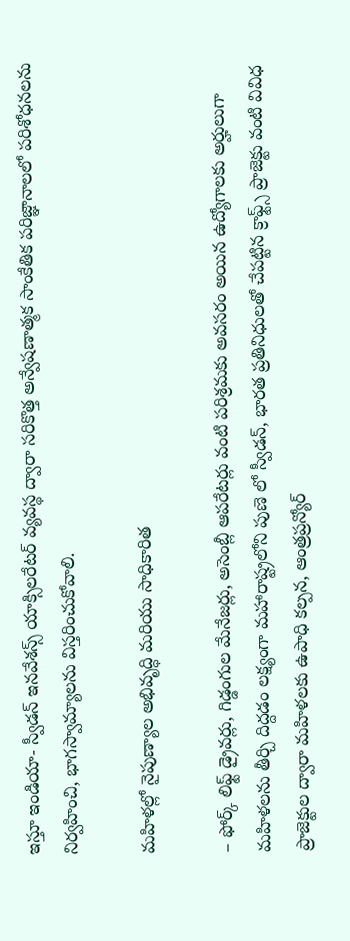ఇస్తూ ఇండియా- స్వీడన్ ఇనవేశన్స్ యాక్సిలరేటర్ వ్యవస్థ ద్వారా సరికొత్త అన్వేషణాత్మక సాంకేతిక పరిజ్ఞానాలలో పరిశోధనలను నిర్వహించి, భాగస్వామ్యాలను విస్తరించుకోవాలి.

మహిళల్లో నైపుణ్యాల అభివృద్ధి మరియు సాధికారిత

– ఫోర్క్ లిఫ్ట్ డ్రైవర్లు, గిడ్డంగుల మేనేజర్లు, అసెంబ్లీ ఆపరేటర్లు వంటి పరిశ్రమకు అవసరం అయిన ఉద్యోగాలకు అర్హులుగా మహిళలను తీర్చి దిద్దడం లక్ష్యంగా మహారాష్ట్రలోని పుణె లో స్వీడన్, భారత ప్రతినిధులతో చేపట్టిన క్రాఫ్ట్స్ ప్రాజెక్టు వంటి వివిధ ప్రాజెక్టుల ద్వారా మహిళలకు ఉపాధి కల్పన, ఆంత్రప్రన్యోర్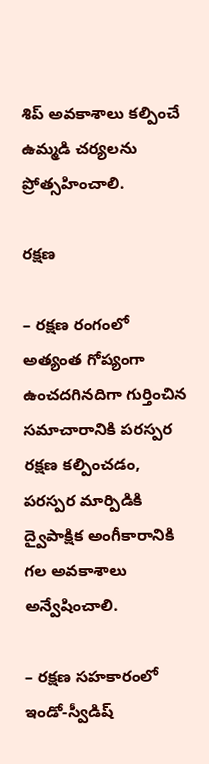శిప్ అవకాశాలు కల్పించే ఉమ్మడి చర్యలను ప్రోత్సహించాలి.

రక్షణ

– రక్షణ రంగంలో అత్యంత గోప్యంగా ఉంచదగినదిగా గుర్తించిన సమాచారానికి పరస్పర రక్షణ కల్పించడం, పరస్పర మార్పిడికి ద్వైపాక్షిక అంగీకారానికి గల అవకాశాలు అన్వేషించాలి.

– రక్షణ సహకారంలో ఇండో-స్వీడిష్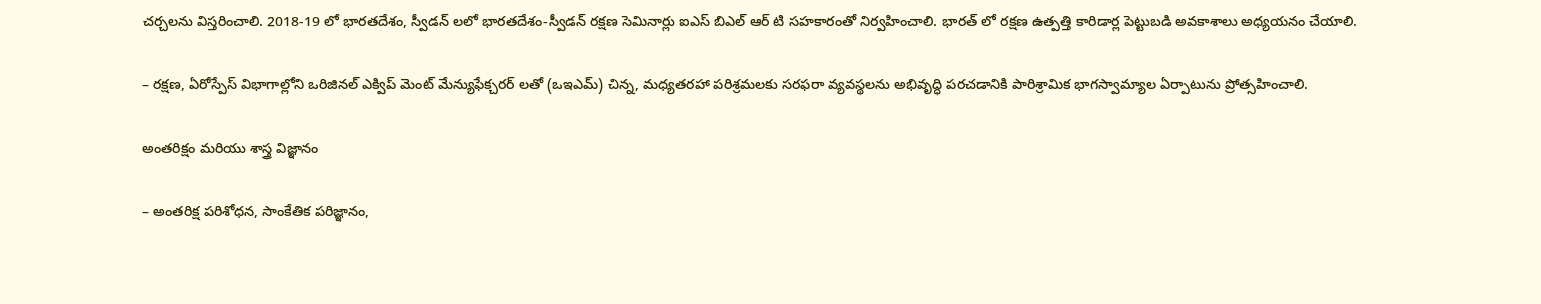చర్చలను విస్తరించాలి. 2018-19 లో భారతదేశం, స్వీడన్ లలో భారతదేశం-స్వీడన్ రక్షణ సెమినార్లు ఐఎస్ బిఎల్ ఆర్ టి సహకారంతో నిర్వహించాలి. భారత్ లో రక్షణ ఉత్పత్తి కారిడార్ల పెట్టుబడి అవకాశాలు అధ్యయనం చేయాలి.

– రక్షణ, ఏరోస్పేస్ విభాగాల్లోని ఒరిజినల్ ఎక్విప్ మెంట్ మేన్యుఫేక్చరర్ లతో (ఒఇఎమ్) చిన్న, మధ్యతరహా పరిశ్రమలకు సరఫరా వ్యవస్థలను అభివృద్ధి పరచడానికి పారిశ్రామిక భాగస్వామ్యాల ఏర్పాటును ప్రోత్సహించాలి.

అంతరిక్షం మరియు శాస్త్ర విజ్ఞానం

– అంతరిక్ష పరిశోధన, సాంకేతిక పరిజ్ఞానం,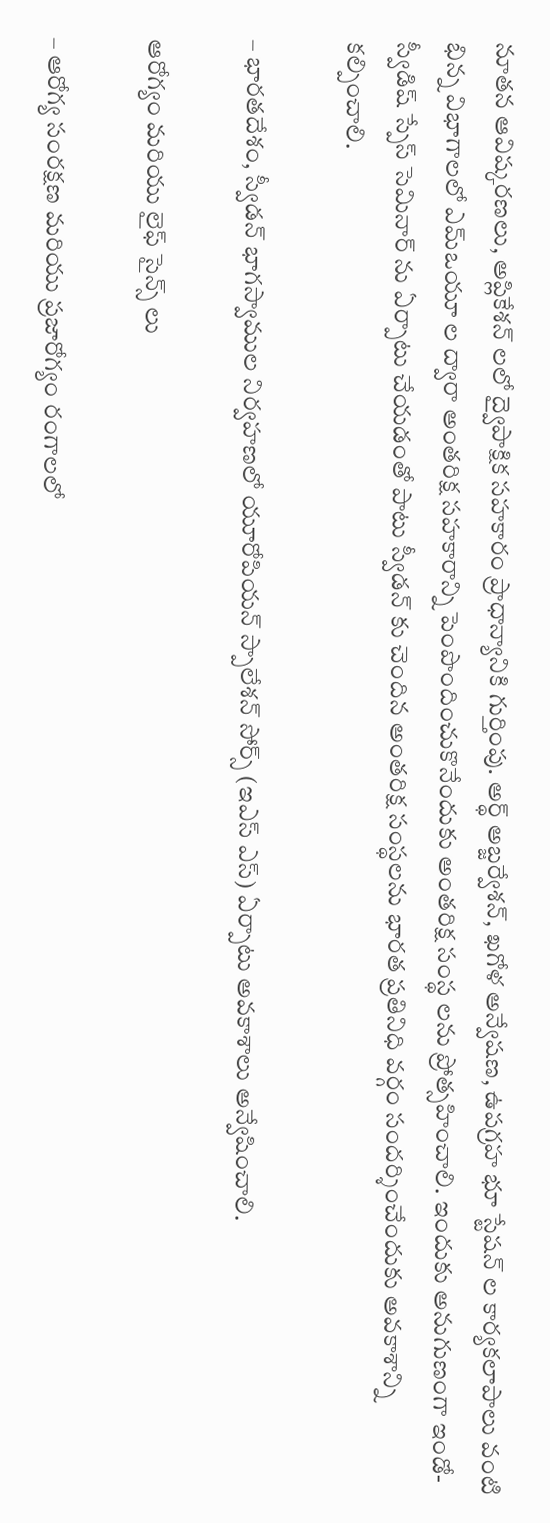నూతన ఆవిష్కరణలు, అప్లికేశన్ లలో ద్వైపాక్షిక సహకారం ప్రాధాన్యానికి గుర్తింపు. అర్థ్ అబ్జర్వేశన్, ఖగోళ అన్వేషణ, ఉపగ్రహ భూ స్టేషన్ ల కార్యకలాపాలు వంటి భిన్న విభాగాలలో ఎమ్ఒయూ ల ద్వారా అంతరిక్ష సహకారాన్ని పెంపొందించుకొనేందుకు అంతరిక్ష సంస్థ లను ప్రోత్సహించాలి. ఇందుకు అనుగుణంగా ఇండో- స్వీడిష్ స్పేస్ సెమినార్ ను ఏర్పాటు చేయడంతో పాటు స్వీడన్ కు చెందిన అంతరిక్ష సంస్థలను భారత ప్రతినిధి వర్గం సందర్శించేందుకు అవకాశాన్ని కల్పించాలి.

– భారతదేశం, స్వీడన్ భాగస్వాముల నిర్వహణలో యూరోపియన్ స్పాలేశన్ సోర్స్ (ఇఎస్ ఎస్) ఏర్పాటు అవకాశాలు అన్వేషించాలి.

ఆరోగ్యం మరియు లైఫ్ సైన్స్ లు

– ఆరోగ్య సంరక్షణ మరియు ప్రజారోగ్యం రంగాలలో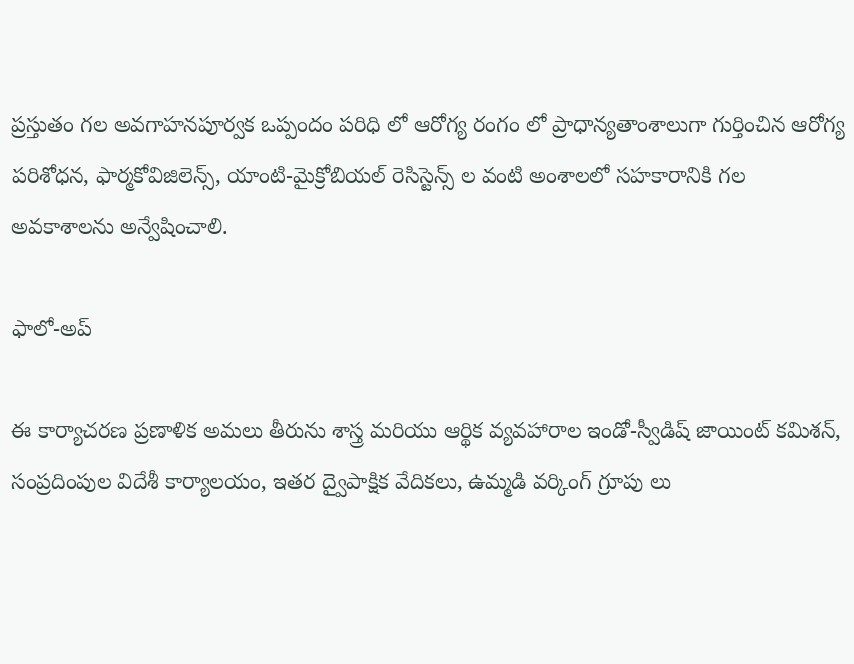ప్రస్తుతం గల అవగాహనపూర్వక ఒప్పందం పరిధి లో ఆరోగ్య రంగం లో ప్రాధాన్యతాంశాలుగా గుర్తించిన ఆరోగ్య పరిశోధన, ఫార్మకోవిజిలెన్స్, యాంటి-మైక్రోబియల్ రెసిస్టెన్స్ ల వంటి అంశాలలో సహకారానికి గల అవకాశాలను అన్వేషించాలి.

ఫాలో-అప్

ఈ కార్యాచరణ ప్రణాళిక అమలు తీరును శాస్త్ర మరియు ఆర్థిక వ్యవహారాల ఇండో-స్వీడిష్ జాయింట్ కమిశన్, సంప్రదింపుల విదేశీ కార్యాలయం, ఇతర ద్వైపాక్షిక వేదికలు, ఉమ్మడి వర్కింగ్ గ్రూపు లు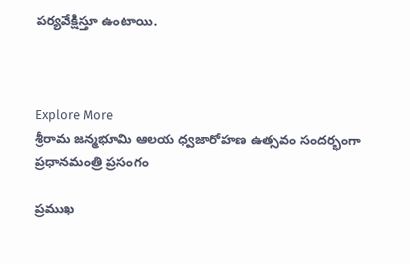పర్యవేక్షిస్తూ ఉంటాయి.



Explore More
శ్రీరామ జన్మభూమి ఆలయ ధ్వజారోహణ ఉత్సవం సందర్భంగా ప్రధానమంత్రి ప్రసంగం

ప్రముఖ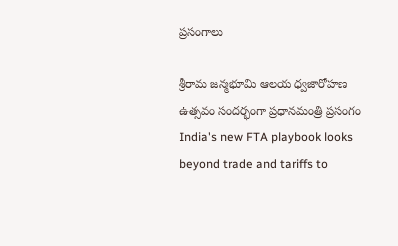ప్రసంగాలు

శ్రీరామ జన్మభూమి ఆలయ ధ్వజారోహణ ఉత్సవం సందర్భంగా ప్రధానమంత్రి ప్రసంగం
India's new FTA playbook looks beyond trade and tariffs to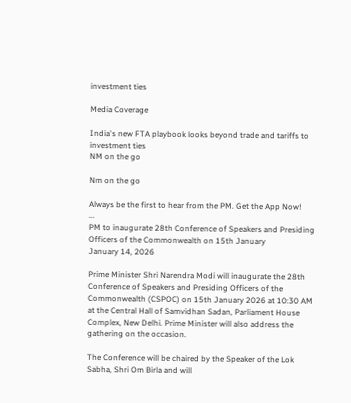investment ties

Media Coverage

India's new FTA playbook looks beyond trade and tariffs to investment ties
NM on the go

Nm on the go

Always be the first to hear from the PM. Get the App Now!
...
PM to inaugurate 28th Conference of Speakers and Presiding Officers of the Commonwealth on 15th January
January 14, 2026

Prime Minister Shri Narendra Modi will inaugurate the 28th Conference of Speakers and Presiding Officers of the Commonwealth (CSPOC) on 15th January 2026 at 10:30 AM at the Central Hall of Samvidhan Sadan, Parliament House Complex, New Delhi. Prime Minister will also address the gathering on the occasion.

The Conference will be chaired by the Speaker of the Lok Sabha, Shri Om Birla and will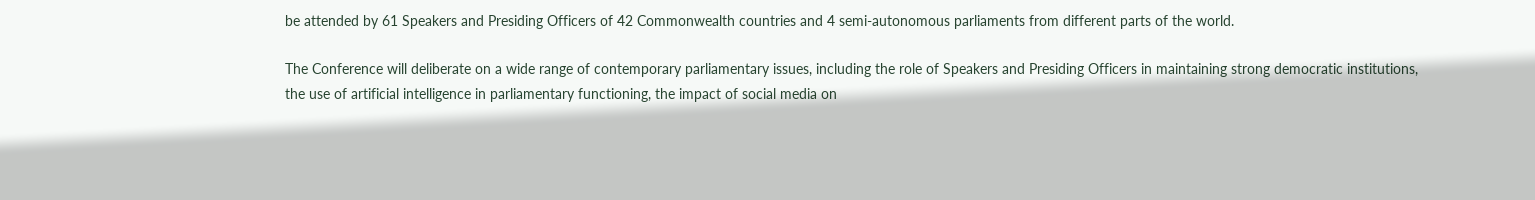be attended by 61 Speakers and Presiding Officers of 42 Commonwealth countries and 4 semi-autonomous parliaments from different parts of the world.

The Conference will deliberate on a wide range of contemporary parliamentary issues, including the role of Speakers and Presiding Officers in maintaining strong democratic institutions, the use of artificial intelligence in parliamentary functioning, the impact of social media on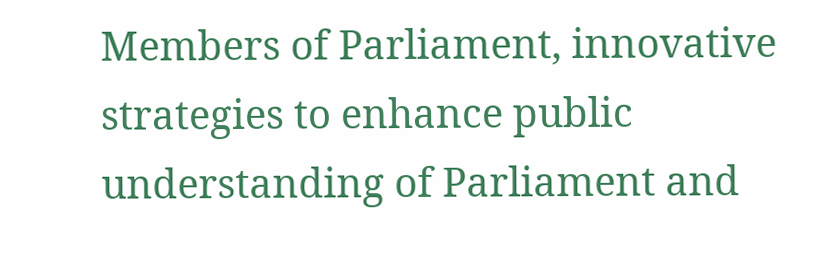Members of Parliament, innovative strategies to enhance public understanding of Parliament and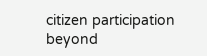citizen participation beyond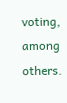voting, among others.